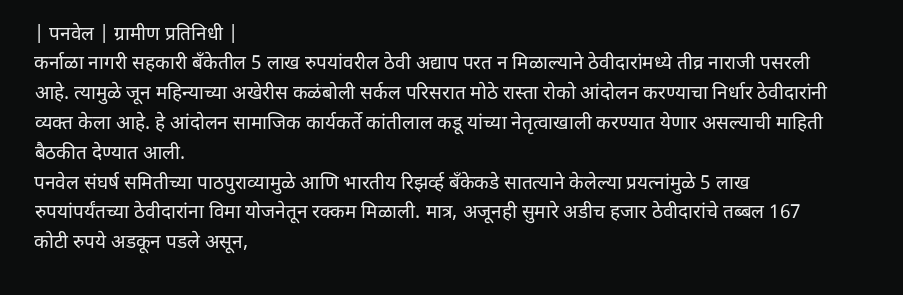| पनवेल | ग्रामीण प्रतिनिधी |
कर्नाळा नागरी सहकारी बँकेतील 5 लाख रुपयांवरील ठेवी अद्याप परत न मिळाल्याने ठेवीदारांमध्ये तीव्र नाराजी पसरली आहे. त्यामुळे जून महिन्याच्या अखेरीस कळंबोली सर्कल परिसरात मोठे रास्ता रोको आंदोलन करण्याचा निर्धार ठेवीदारांनी व्यक्त केला आहे. हे आंदोलन सामाजिक कार्यकर्ते कांतीलाल कडू यांच्या नेतृत्वाखाली करण्यात येणार असल्याची माहिती बैठकीत देण्यात आली.
पनवेल संघर्ष समितीच्या पाठपुराव्यामुळे आणि भारतीय रिझर्व्ह बँकेकडे सातत्याने केलेल्या प्रयत्नांमुळे 5 लाख रुपयांपर्यंतच्या ठेवीदारांना विमा योजनेतून रक्कम मिळाली. मात्र, अजूनही सुमारे अडीच हजार ठेवीदारांचे तब्बल 167 कोटी रुपये अडकून पडले असून,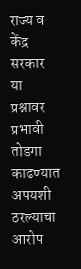राज्य व केंद्र सरकार या प्रश्नावर प्रभावी तोडगा काढण्यात अपयशी ठरल्याचा आरोप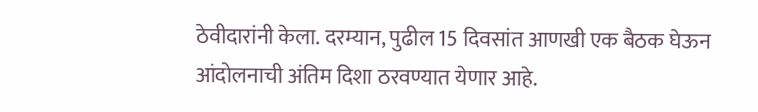ठेवीदारांनी केला. दरम्यान, पुढील 15 दिवसांत आणखी एक बैठक घेऊन आंदोलनाची अंतिम दिशा ठरवण्यात येणार आहे.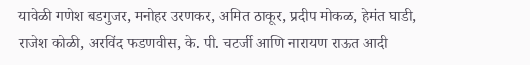यावेळी गणेश बडगुजर, मनोहर उरणकर, अमित ठाकूर, प्रदीप मोकळ, हेमंत घाडी, राजेश कोळी, अरविंद फडणवीस, के. पी. चटर्जी आणि नारायण राऊत आदी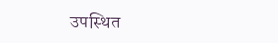उपस्थित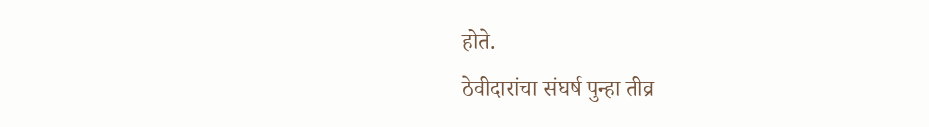होते.
ठेवीदारांचा संघर्ष पुन्हा तीव्र